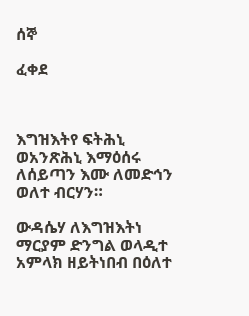ሰኞ

ፈቀደ



እግዝእትየ ፍትሕኒ ወአንጽሕኒ እማዕሰሩ ለሰይጣን እሙ ለመድኅን ወለተ ብርሃን።

ውዳሴሃ ለእግዝእትነ ማርያም ድንግል ወላዲተ አምላክ ዘይትነበብ በዕለተ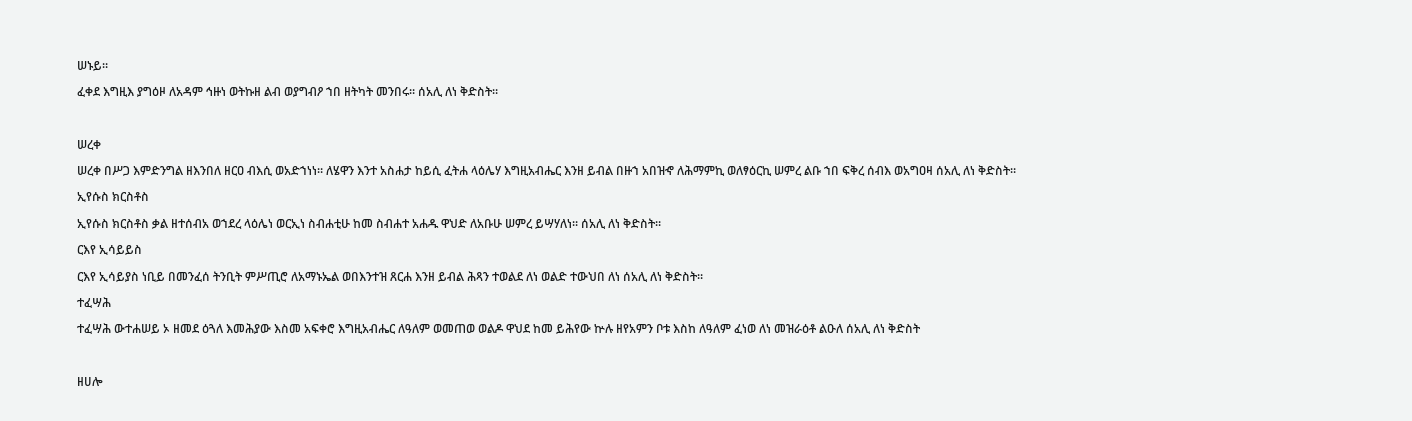ሠኑይ።

ፈቀደ እግዚእ ያግዕዞ ለአዳም ኅዙነ ወትኩዘ ልብ ወያግብዖ ኀበ ዘትካት መንበሩ። ሰአሊ ለነ ቅድስት።



ሠረቀ

ሠረቀ በሥጋ እምድንግል ዘእንበለ ዘርዐ ብእሲ ወአድኀነነ። ለሄዋን እንተ አስሐታ ከይሲ ፈትሐ ላዕሌሃ እግዚአብሔር እንዘ ይብል በዙኀ አበዝኆ ለሕማምኪ ወለፃዕርኪ ሠምረ ልቡ ኀበ ፍቅረ ሰብእ ወአግዐዛ ሰአሊ ለነ ቅድስት።

ኢየሱስ ክርስቶስ

ኢየሱስ ክርስቶስ ቃል ዘተሰብአ ወኀደረ ላዕሌነ ወርኢነ ስብሐቲሁ ከመ ስብሐተ አሐዱ ዋህድ ለአቡሁ ሠምረ ይሣሃለነ። ሰአሊ ለነ ቅድስት።

ርእየ ኢሳይይስ

ርእየ ኢሳይያስ ነቢይ በመንፈሰ ትንቢት ምሥጢሮ ለአማኑኤል ወበእንተዝ ጸርሐ እንዘ ይብል ሕጻን ተወልደ ለነ ወልድ ተውህበ ለነ ሰአሊ ለነ ቅድስት።

ተፈሣሕ

ተፈሣሕ ውተሐሠይ ኦ ዘመደ ዕጓለ እመሕያው እስመ አፍቀሮ እግዚአብሔር ለዓለም ወመጠወ ወልዶ ዋህደ ከመ ይሕየው ኵሉ ዘየአምን ቦቱ እስከ ለዓለም ፈነወ ለነ መዝራዕቶ ልዑለ ሰአሊ ለነ ቅድስት



ዘሀሎ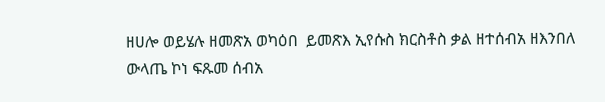ዘሀሎ ወይሄሉ ዘመጽአ ወካዕበ  ይመጽእ ኢየሱስ ክርስቶስ ቃል ዘተሰብአ ዘእንበለ ውላጤ ኮነ ፍጹመ ሰብአ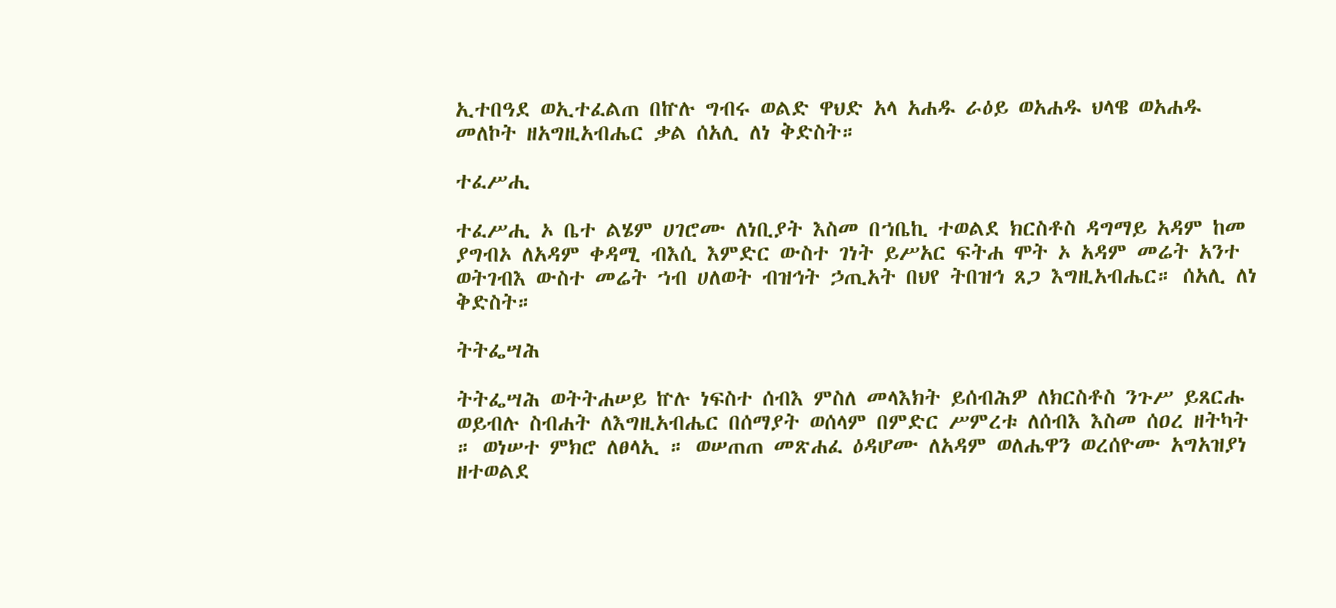ኢተበዓደ ወኢተፈልጠ በኵሉ ግብሩ ወልድ ዋህድ አላ አሐዱ ራዕይ ወአሐዱ ህላዌ ወአሐዱ መለኮት ዘአግዚአብሔር ቃል ሰአሊ ለነ ቅድስት።

ተፈሥሒ

ተፈሥሒ ኦ ቤተ ልሄም ሀገሮሙ ለነቢያት እስመ በኀቤኪ ተወልደ ክርስቶስ ዳግማይ አዳም ከመ ያግብኦ ለአዳም ቀዳሚ ብእሲ እምድር ውስተ ገነት ይሥአር ፍትሐ ሞት ኦ አዳም መሬት አንተ ወትገብእ ውስተ መሬት ኀብ ሀለወት ብዝኅት ኃጢአት በህየ ትበዝኅ ጸጋ እግዚአብሔር። ሰአሊ ለነ ቅድስት።

ትትፌሣሕ

ትትፌሣሕ ወትትሐሠይ ኵሉ ነፍስተ ሰብእ ምስለ መላእክት ይሰብሕዎ ለክርስቶስ ንጉሥ ይጸርሑ ወይብሉ ስብሐት ለእግዚአብሔር በሰማያት ወሰላም በምድር ሥምረቱ ለሰብእ እስመ ሰዐረ ዘትካት ። ወነሠተ ምክሮ ለፀላኢ ። ወሠጠጠ መጽሐፈ ዕዳሆሙ ለአዳም ወለሔዋን ወረሰዮሙ አግአዝያነ ዘተወልደ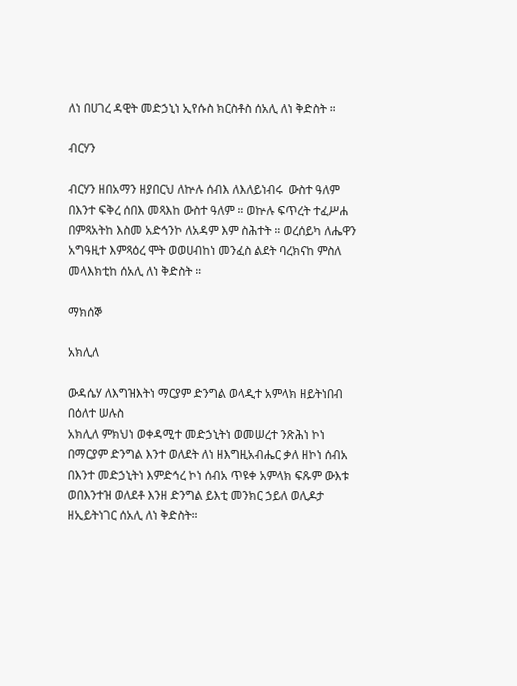ለነ በሀገረ ዳዊት መድኃኒነ ኢየሱስ ክርስቶስ ሰአሊ ለነ ቅድስት ።

ብርሃን

ብርሃን ዘበአማን ዘያበርህ ለኵሉ ሰብእ ለእለይነብሩ  ውስተ ዓለም በእንተ ፍቅረ ሰበእ መጻእከ ውስተ ዓለም ። ወኵሉ ፍጥረት ተፈሥሐ በምጻአትከ እስመ አድኅንኮ ለአዳም እም ስሕተት ። ወረሰይካ ለሔዋን አግዓዚተ እምጻዕረ ሞት ወወሀብከነ መንፈስ ልደት ባረክናከ ምስለ መላእክቲከ ሰአሊ ለነ ቅድስት ።

ማክሰኞ

አክሊለ

ውዳሴሃ ለእግዝእትነ ማርያም ድንግል ወላዲተ አምላክ ዘይትነበብ በዕለተ ሠሉስ
አክሊለ ምክህነ ወቀዳሚተ መድኃኒትነ ወመሠረተ ንጽሕነ ኮነ በማርያም ድንግል እንተ ወለደት ለነ ዘእግዚአብሔር ቃለ ዘኮነ ሰብአ በእንተ መድኃኒትነ እምድኅረ ኮነ ሰብአ ጥዩቀ አምላክ ፍጹም ውእቱ ወበእንተዝ ወለደቶ እንዘ ድንግል ይእቲ መንክር ኃይለ ወሊዶታ ዘኢይትነገር ሰአሊ ለነ ቅድስት።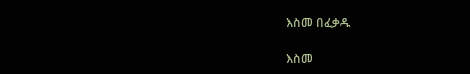እስመ በፈቃዱ

እስመ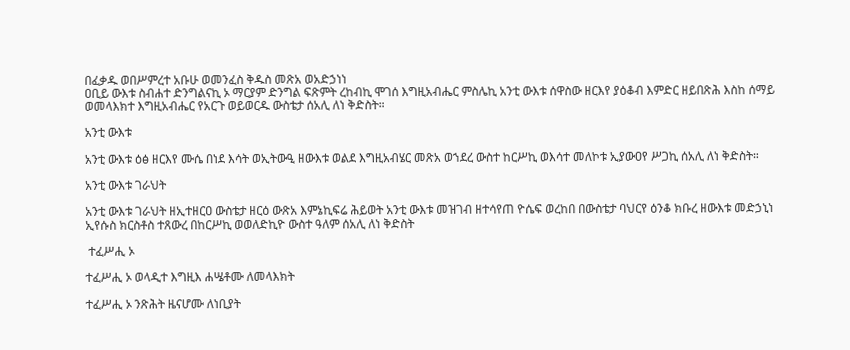በፈቃዱ ወበሥምረተ አቡሁ ወመንፈስ ቅዱስ መጽአ ወአድኃነነ
ዐቢይ ውእቱ ስብሐተ ድንግልናኪ ኦ ማርያም ድንግል ፍጽምት ረከብኪ ሞገሰ እግዚአብሔር ምስሌኪ አንቲ ውእቱ ሰዋስው ዘርእየ ያዕቆብ እምድር ዘይበጽሕ እስከ ሰማይ ወመላእክተ እግዚአብሔር የአርጉ ወይወርዱ ውስቴታ ሰአሊ ለነ ቅድስት።

አንቲ ውእቱ

አንቲ ውእቱ ዕፅ ዘርእየ ሙሴ በነደ እሳት ወኢትውዒ ዘውእቱ ወልደ እግዚአብሄር መጽአ ወኀደረ ውስተ ከርሥኪ ወእሳተ መለኮቱ ኢያውዐየ ሥጋኪ ሰአሊ ለነ ቅድስት።

አንቲ ውእቱ ገራህት

አንቲ ውእቱ ገራህት ዘኢተዘርዐ ውስቴታ ዘርዕ ውጽአ እምኔኪፍሬ ሕይወት አንቲ ውእቱ መዝገብ ዘተሳየጠ ዮሴፍ ወረከበ በውስቴታ ባህርየ ዕንቆ ክቡረ ዘውእቱ መድኃኒነ  ኢየሱስ ክርስቶስ ተጸውረ በከርሥኪ ወወለድኪዮ ውስተ ዓለም ሰአሊ ለነ ቅድስት

 ተፈሥሒ ኦ

ተፈሥሒ ኦ ወላዲተ እግዚእ ሐሤቶሙ ለመላእክት

ተፈሥሒ ኦ ንጽሕት ዜናሆሙ ለነቢያት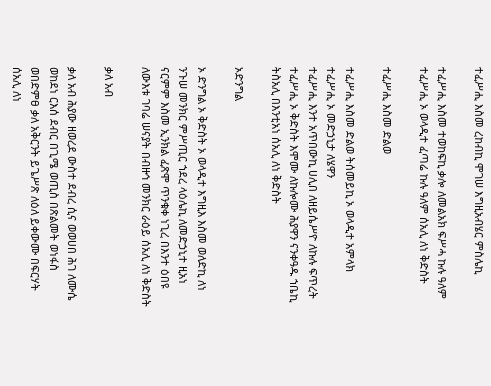ተፈሥሒ እስመ ረከብኪ ሞገሠ እግዚአብሄር ምስሌኪ

ተፈሥሒ እስመ ተወከፍኪ ቃሎ ለመልአክ ፍሥሓ ኩሉ ዓለም
ተፈሥሒ ኦ ወላዲተ ፈጣሬ ኩሉ ዓለም ሰአሊ ለነ ቅድስት

ተፈሥሒ እስመ ድልወ

ተፈሥሒ እስመ ድልወ ትሰመይኪ ኦ ወላዲተ አምላክ
ተፈሥሒ ኦ መድኃኒታ ለሄዋን
ተፈሥሒ እንተ አጥበውኪ ሀሊበ ለዘይሴሥዮ ለኩሉ ፍጥረት
ተፈሥሒ ኦ ቅድስት እሞሙ ለኩሎሙ ሕያዋን ናንቀዓዱ ኀቤኪ ትስአሊ በእንቲአነ ሰአሊ ለነ ቅድስት

ኦድንግል

ኦ ድንግል ኦ ቅድስት ኦ ወላዲተ እግዚእ እስመ ወለድኪ ለነ ንጉሠ መንክር ምሥጢር ኀደረ ላዕሌኪ ለመድኃኒተ ዚአነ ናርምም እስመ ኢንክል ፈጽሞ ጥንቁቀ ነጊረ በእንተ ዕበዩ ለውእቱ ገባሬ ሠናያት በብዙኅ መንክር ራዕይ ሰአሊ ለነ ቅድስት

ቃለ አብ

ቃለ አብ ሕያው ዘወረደ ውስተ ደብረ ሲና ወወሀበ ሕገ ለሙሴ ወከደነ ርእሰ ደብር በጊሜ ወጢስ በጽልመት ወነፋስ ወበድምፀ ቃለ አቅርንት ይጌሥጽ ለዕለ ይቀውሙ በፍርሃት ሰአሊ ለነ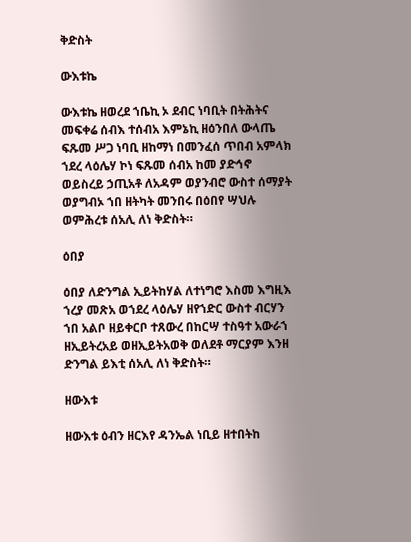ቅድስት

ውእቱኬ

ውእቱኬ ዘወረደ ኀቤኪ ኦ ደብር ነባቢት በትሕትና መፍቀሬ ሰብእ ተሰብአ እምኔኪ ዘዕንበለ ውላጤ ፍጹመ ሥጋ ነባቢ ዘከማነ በመንፈሰ ጥበብ አምላክ ኀደረ ላዕሌሃ ኮነ ፍጹመ ሰብአ ከመ ያድኅኖ ወይስረይ ኃጢአቶ ለአዳም ወያንብሮ ውስተ ሰማያት ወያግብኦ ኀበ ዘትካት መንበሩ በዕበየ ሣህሉ ወምሕረቱ ሰአሊ ለነ ቅድስት።

ዕበያ

ዕበያ ለድንግል ኢይትከሃል ለተነግሮ እስመ እግዚእ ኀረያ መጽአ ወኀደረ ላዕሌሃ ዘየኀድር ውስተ ብርሃን ኀበ አልቦ ዘይቀርቦ ተጸውረ በከርሣ ተስዓተ አውራኀ ዘኢይትረአይ ወዘኢይትአወቅ ወለደቶ ማርያም እንዘ ድንግል ይእቲ ሰአሊ ለነ ቅድስት።

ዘውእቱ

ዘውእቱ ዕብን ዘርእየ ዳንኤል ነቢይ ዘተበትከ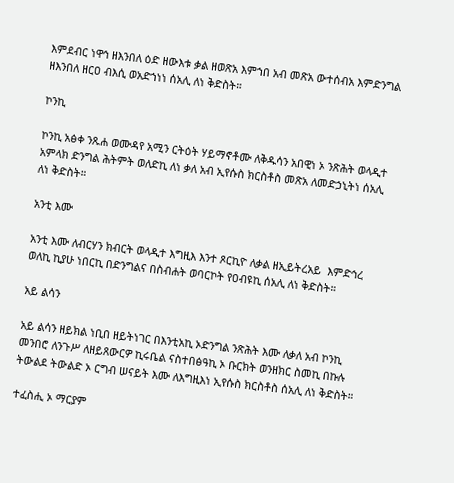እምደብር ነዋኅ ዘእንበለ ዕድ ዘውእቱ ቃል ዘወጽአ እምኀበ አብ መጽአ ውተሰብአ እምድንግል ዘእንበለ ዘርዐ ብእሲ ወአድኀነነ ሰአሊ ለነ ቅድስት።

ኮንኪ

ኮንኪ አፅቀ ንጹሐ ወሙዳየ አሚን ርትዕት ሃይማኖቶሙ ለቅዱሳን አበዊነ ኦ ንጽሕት ወላዲተ አምላክ ድንግል ሕትምት ወለድኪ ለነ ቃለ አብ ኢየሱስ ክርስቶስ መጽአ ለመድኃኒትነ ሰአሊ ለነ ቅድስት።

አንቲ እሙ

አንቲ እሙ ለብርሃን ክብርት ወላዲተ እግዚእ እንተ ጾርኪዮ ለቃል ዘኢይትረአይ  እምድኅረ ወለኪ ኪያሁ ነበርኪ በድንግልና በስብሐት ወባርኮት የዐብዩኪ ሰአሊ ለነ ቅድስት።

አይ ልሳን

አይ ልሳን ዘይክል ነቢበ ዘይትነገር በእንቲአኪ ኦድንግል ንጽሕት እሙ ለቃለ አብ ኮንኪ መንበሮ ለንጉሥ ለዘይጸውርዎ ኪሩቤል ናስተበፅዓኪ ኦ ቡርክት ወንዘክር ስመኪ በኩሉ ትውልደ ትውልድ ኦ ርግብ ሠናይት እሙ ለእግዚእነ ኢየሱስ ክርስቶስ ሰአሊ ለነ ቅድስት።

ተፈስሒ ኦ ማርያም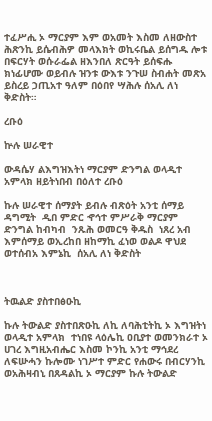ተፈሥሒ ኦ ማርያም እም ወአመት እስመ ለዘውስተ ሕጽንኪ ይሴብሕዎ መላእክት ወኪሩቤል ይሰግዱ ሎቱ በፍርሃት ወሱራፌል ዘእንበለ ጽርዓት ይሰፍሑ ክነፊሆሙ ወይብሉ ዝንቱ ውእቱ ንጉሠ ስብሐት መጽአ ይስረይ ኃጢአተ ዓለም በዕበየ ሣሕሉ ሰአሊ ለነ ቅድስት።

ረቡዕ

ኵሉ ሠራዊተ

ውዳሴሃ ልእግዝእትነ ማርያም ድንግል ወላዲተ አምላክ ዘይትነበብ በዕለተ ረቡዕ

ኩሉ ሠራዊተ ሰማያት ይብሉ ብጽዕት አንቲ ሰማይ ዳግሚት  ዲበ ምድር ኆኅተ ምሥራቅ ማርያም ድንግል ከብካብ  ንጹሕ ወመርዓ ቅዱስ  ነጸረ አብ እምሰማይ ወኢረከበ ዘከማኪ ፈነወ ወልዶ ዋህደ ወተሰብአ እምኔኪ  ሰአሊ ለነ ቅድስት



ትዉልድ ያስተበፅዑኪ

ኩሉ ትውልድ ያስተበጽዑኪ ለኪ ለባሕቲትኪ ኦ እግዝትነ ወላዲተ አምላክ  ተነበዩ ላዕሌኪ ዐቢያተ ወመንክራተ ኦ ሀገረ እግዚአብሔር እስመ ኮንኪ አንቲ ማኅደረ ለፍሡሓን ኩሎሙ ነገሥተ ምድር የሐውሩ በብርሃንኪ ወአሕዛብኒ በጸዳልኪ ኦ ማርያም ኩሉ ትውልድ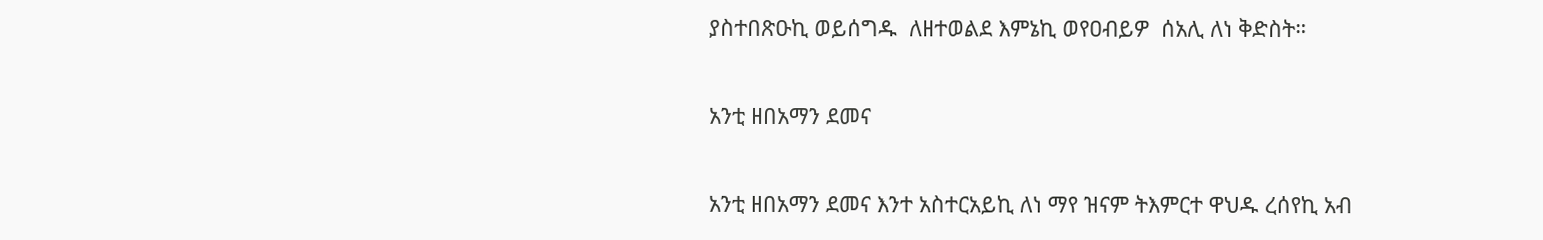ያስተበጽዑኪ ወይሰግዱ  ለዘተወልደ እምኔኪ ወየዐብይዎ  ሰአሊ ለነ ቅድስት።

አንቲ ዘበአማን ደመና

አንቲ ዘበአማን ደመና እንተ አስተርአይኪ ለነ ማየ ዝናም ትእምርተ ዋህዱ ረሰየኪ አብ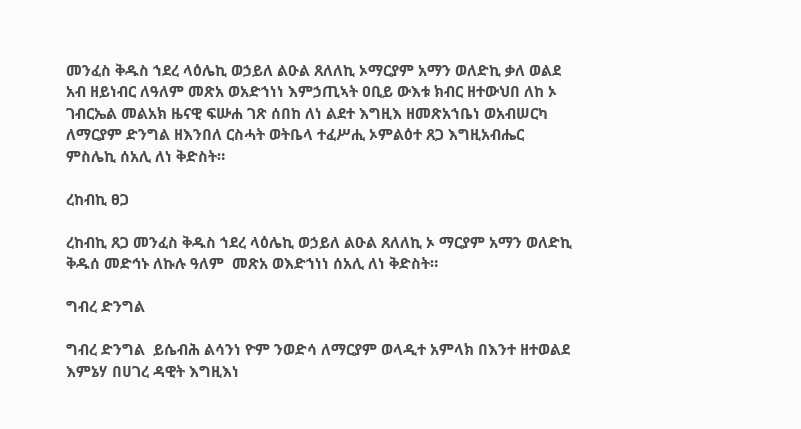መንፈስ ቅዱስ ኀደረ ላዕሌኪ ወኃይለ ልዑል ጸለለኪ ኦማርያም አማን ወለድኪ ቃለ ወልደ አብ ዘይነብር ለዓለም መጽአ ወአድኀነነ እምኃጢኣት ዐቢይ ውእቱ ክብር ዘተውህበ ለከ ኦ ገብርኤል መልአክ ዜናዊ ፍሡሐ ገጽ ሰበከ ለነ ልደተ እግዚእ ዘመጽአኀቤነ ወአብሠርካ ለማርያም ድንግል ዘእንበለ ርስሓት ወትቤላ ተፈሥሒ ኦምልዕተ ጸጋ እግዚአብሔር ምስሌኪ ሰአሊ ለነ ቅድስት።

ረከብኪ ፀጋ

ረከብኪ ጸጋ መንፈስ ቅዱስ ኀደረ ላዕሌኪ ወኃይለ ልዑል ጸለለኪ ኦ ማርያም አማን ወለድኪ ቅዱሰ መድኅኑ ለኩሉ ዓለም  መጽአ ወእድኀነነ ሰአሊ ለነ ቅድስት።

ግብረ ድንግል

ግብረ ድንግል  ይሴብሕ ልሳንነ ዮም ንወድሳ ለማርያም ወላዲተ አምላክ በእንተ ዘተወልደ እምኔሃ በሀገረ ዳዊት እግዚእነ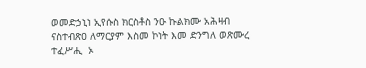ወመድኃኒነ ኢየሱስ ክርስቶስ ንዑ ኩልክሙ አሕዛብ ናስተብጽዐ ለማርያም እስመ ኮነት እመ ድንግለ ወጽሙረ ተፈሥሒ  ኦ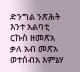ድንግል ንጽሕት እንተ አልባቲ ርኩስ ዘመጽአ ቃለ አብ መጽአ ወተሰብአ እምኔሃ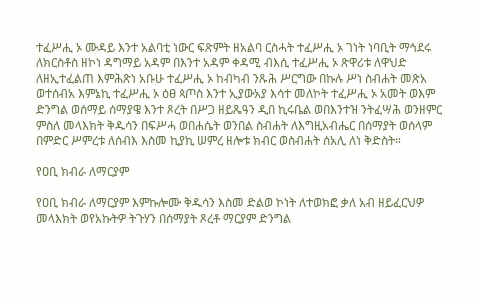ተፈሥሒ ኦ ሙዳይ እንተ አልባቲ ነውር ፍጽምት ዘአልባ ርስሓት ተፈሥሒ ኦ ገነት ነባቢት ማኅደሩ ለክርስቶስ ዘኮነ ዳግማይ አዳም በእንተ አዳም ቀዳሚ ብእሲ ተፈሥሒ ኦ ጽዋሪቱ ለዋህድ ለዘኢተፈልጠ እምሕጽነ አቡሁ ተፈሥሒ ኦ ከብካብ ንጹሕ ሥርግው በኩሉ ሥነ ስብሐት መጽአ ወተሰብአ እምኔኪ ተፈሥሒ ኦ ዕፀ ጳጦስ እንተ ኢያውአያ እሳተ መለኮት ተፈሥሒ ኦ አመት ወእም ድንግል ወሰማይ ሰማያዌ እንተ ጾረት በሥጋ ዘይጼዓን ዲበ ኪሩቤል ወበእንተዝ ንትፈሣሕ ወንዘምር ምስለ መላእክት ቅዱሳን በፍሥሓ ወበሐሴት ወንበል ስብሐት ለእግዚአብሔር በሰማያት ወሰላም በምድር ሥምረቱ ለሰብእ እስመ ኪያኪ ሠምረ ዘሎቱ ክብር ወስብሐት ሰአሊ ለነ ቅድስት።

የዐቢ ክብራ ለማርያም

የዐቢ ክብራ ለማርያም እምኩሎሙ ቅዱሳን እስመ ድልወ ኮነት ለተወክፎ ቃለ አብ ዘይፈርህዎ መላእክት ወየአኩትዎ ትጉሃን በሰማያት ጾረቶ ማርያም ድንግል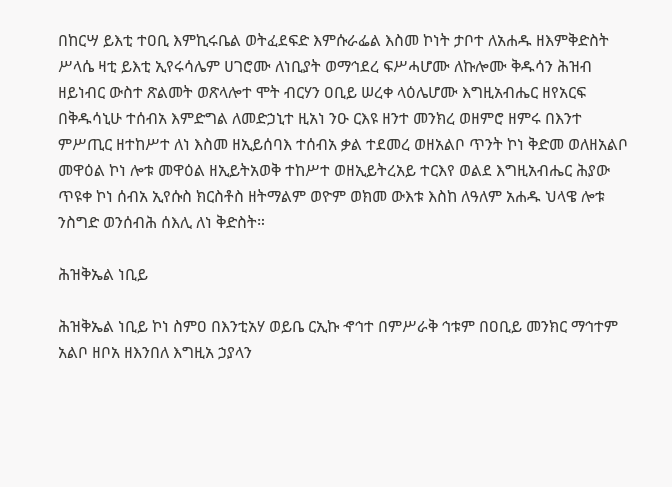በከርሣ ይእቲ ተዐቢ እምኪሩቤል ወትፈደፍድ እምሱራፌል እስመ ኮነት ታቦተ ለአሐዱ ዘእምቅድስት ሥላሴ ዛቲ ይእቲ ኢየሩሳሌም ሀገሮሙ ለነቢያት ወማኅደረ ፍሥሓሆሙ ለኩሎሙ ቅዱሳን ሕዝብ ዘይነብር ውስተ ጽልመት ወጽላሎተ ሞት ብርሃን ዐቢይ ሠረቀ ላዕሌሆሙ እግዚአብሔር ዘየአርፍ በቅዱሳኒሁ ተሰብአ እምድግል ለመድኃኒተ ዚአነ ንዑ ርእዩ ዘንተ መንክረ ወዘምሮ ዘምሩ በእንተ ምሥጢር ዘተከሥተ ለነ እስመ ዘኢይሰባእ ተሰብአ ቃል ተደመረ ወዘአልቦ ጥንት ኮነ ቅድመ ወለዘአልቦ መዋዕል ኮነ ሎቱ መዋዕል ዘኢይትአወቅ ተከሥተ ወዘኢይትረአይ ተርእየ ወልደ እግዚአብሔር ሕያው ጥዩቀ ኮነ ሰብአ ኢየሱስ ክርስቶስ ዘትማልም ወዮም ወክመ ውእቱ እስከ ለዓለም አሐዱ ህላዌ ሎቱ ንስግድ ወንሰብሕ ሰእሊ ለነ ቅድስት።

ሕዝቅኤል ነቢይ

ሕዝቅኤል ነቢይ ኮነ ስምዐ በእንቲአሃ ወይቤ ርኢኩ ኆኅተ በምሥራቅ ኅቱም በዐቢይ መንክር ማኅተም አልቦ ዘቦአ ዘእንበለ እግዚአ ኃያላን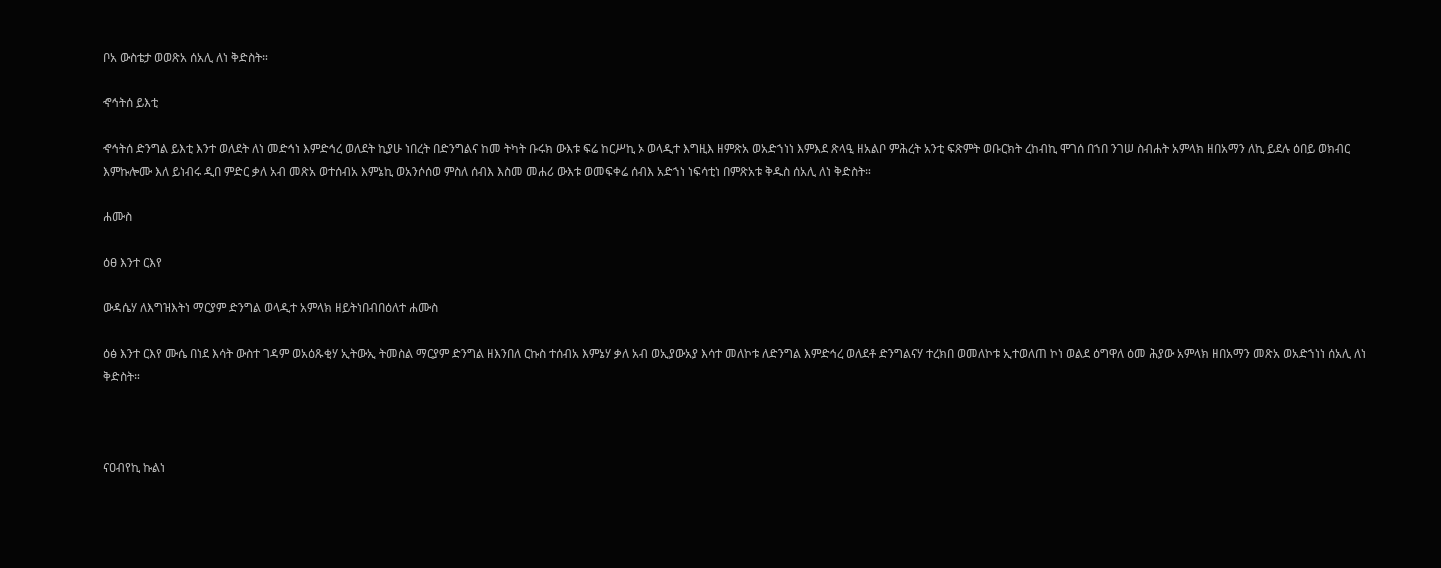ቦአ ውስቴታ ወወጽአ ሰአሊ ለነ ቅድስት።

ኆኅትሰ ይእቲ

ኆኅትሰ ድንግል ይእቲ እንተ ወለደት ለነ መድኅነ እምድኅረ ወለደት ኪያሁ ነበረት በድንግልና ከመ ትካት ቡሩክ ውእቱ ፍሬ ከርሥኪ ኦ ወላዲተ እግዚእ ዘምጽአ ወአድኀነነ እምእደ ጽላዒ ዘአልቦ ምሕረት አንቲ ፍጽምት ወቡርክት ረከብኪ ሞገሰ በኀበ ንገሠ ስብሐት አምላክ ዘበአማን ለኪ ይደሉ ዕበይ ወክብር እምኩሎሙ እለ ይነብሩ ዲበ ምድር ቃለ አብ መጽአ ወተሰብአ እምኔኪ ወአንሶሰወ ምስለ ሰብእ እስመ መሐሪ ውእቱ ወመፍቀሬ ሰብእ አድኀነ ነፍሳቲነ በምጽአቱ ቅዱስ ሰአሊ ለነ ቅድስት።

ሐሙስ

ዕፀ እንተ ርእየ

ውዳሴሃ ለእግዝእትነ ማርያም ድንግል ወላዲተ አምላክ ዘይትነበብበዕለተ ሐሙስ

ዕፅ እንተ ርእየ ሙሴ በነደ እሳት ውስተ ገዳም ወአዕጹቂሃ ኢትውኢ ትመስል ማርያም ድንግል ዘእንበለ ርኩስ ተሰብአ እምኔሃ ቃለ አብ ወኢያውአያ እሳተ መለኮቱ ለድንግል እምድኅረ ወለደቶ ድንግልናሃ ተረክበ ወመለኮቱ ኢተወለጠ ኮነ ወልደ ዕግዋለ ዕመ ሕያው አምላክ ዘበአማን መጽአ ወአድኀነነ ሰአሊ ለነ ቅድስት።



ናዐብየኪ ኩልነ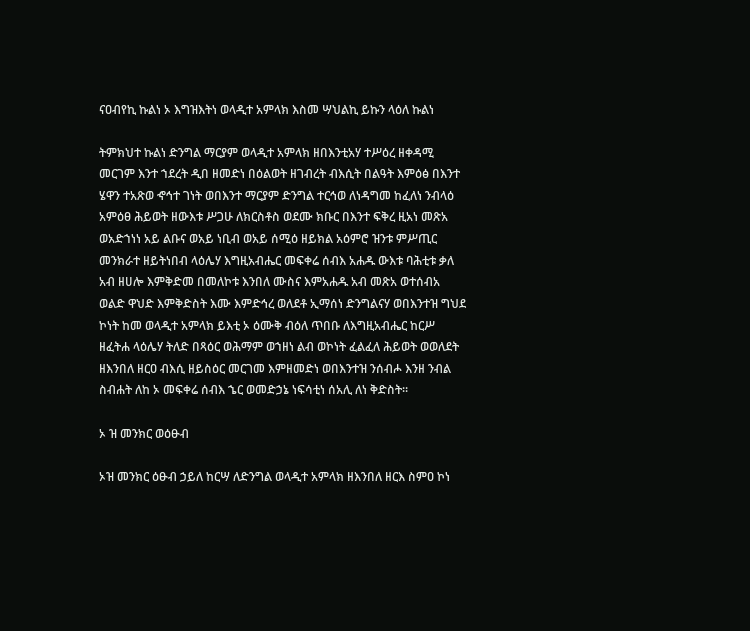ናዐብየኪ ኩልነ ኦ እግዝእትነ ወላዲተ አምላክ እስመ ሣህልኪ ይኩን ላዕለ ኩልነ

ትምክህተ ኩልነ ድንግል ማርያም ወላዲተ አምላክ ዘበእንቲአሃ ተሥዕረ ዘቀዳሚ መርገም እንተ ኀደረት ዲበ ዘመድነ በዕልወት ዘገብረት ብእሲት በልዓት እምዕፅ በእንተ ሄዋን ተአጽወ ኆኅተ ገነት ወበእንተ ማርያም ድንግል ተርኅወ ለነዳግመ ከፈለነ ንብላዕ አምዕፀ ሕይወት ዘውእቱ ሥጋሁ ለክርስቶስ ወደሙ ክቡር በእንተ ፍቅረ ዚአነ መጽአ ወአድኀነነ አይ ልቡና ወአይ ነቢብ ወአይ ሰሚዕ ዘይክል አዕምሮ ዝንቱ ምሥጢር መንክራተ ዘይትነበብ ላዕሌሃ እግዚአብሔር መፍቀሬ ሰብእ አሐዱ ውእቱ ባሕቲቱ ቃለ አብ ዘሀሎ እምቅድመ በመለኮቱ እንበለ ሙስና እምአሐዱ አብ መጽአ ወተሰብአ ወልድ ዋህድ እምቅድስት እሙ እምድኅረ ወለደቶ ኢማሰነ ድንግልናሃ ወበእንተዝ ግህደ ኮነት ከመ ወላዲተ አምላክ ይእቲ ኦ ዕሙቅ ብዕለ ጥበቡ ለእግዚአብሔር ከርሥ ዘፈትሐ ላዕሌሃ ትለድ በጻዕር ወሕማም ወኀዘነ ልብ ወኮነት ፈልፈለ ሕይወት ወወለደት ዘእንበለ ዘርዐ ብእሲ ዘይስዕር መርገመ እምዘመድነ ወበእንተዝ ንሰብሖ እንዘ ንብል ስብሐት ለከ ኦ መፍቀሬ ሰብእ ኄር ወመድኃኔ ነፍሳቲነ ሰአሊ ለነ ቅድስት።

ኦ ዝ መንክር ወዕፁብ

ኦዝ መንክር ዕፁብ ኃይለ ከርሣ ለድንግል ወላዲተ አምላክ ዘእንበለ ዘርእ ስምዐ ኮነ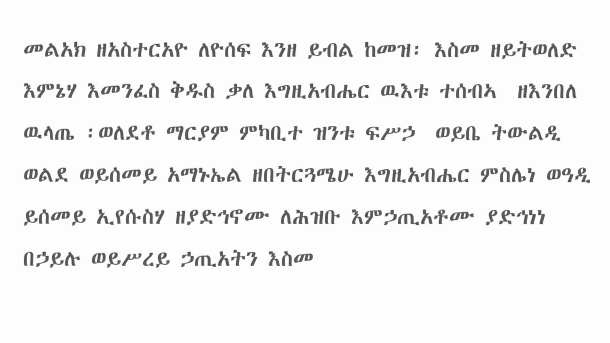መልአክ ዘአስተርአዮ ለዮሰፍ እንዘ ይብል ከመዝ፡ እስመ ዘይትወለድ እምኔሃ እመንፈስ ቅዱስ ቃለ እግዚአብሔር ዉእቱ ተሰብኣ  ዘእንበለ ዉላጤ ፡ወለደቶ ማርያም ምካቢተ ዝንቱ ፍሥኃ  ወይቤ ትውልዲ ወልደ ወይሰመይ አማኑኤል ዘበትርጓሜሁ እግዚአብሔር ምስሌነ ወዓዲ ይሰመይ ኢየሱስሃ ዘያድኅኖሙ ለሕዝቡ እምኃጢአቶሙ ያድኅነነ በኃይሉ ወይሥረይ ኃጢአትን እስመ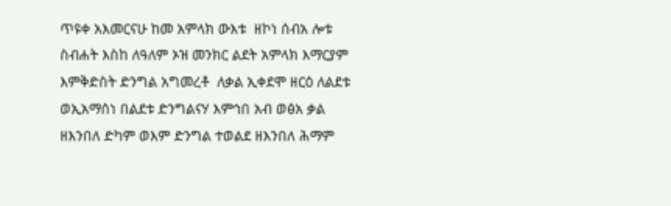ጥዩቀ አእመርናሁ ከመ አምላክ ውእቱ  ዘኮነ ሰብአ ሎቱ ስብሐት እስከ ለዓለም ኦዝ መንክር ልደት አምላክ እማርያም እምቅድስት ድንግል አግመረቶ  ለቃል ኢቀደሞ ዘርዕ ለልደቱ ወኢአማሰነ በልደቱ ድንግልናሃ እምኅበ አብ ወፅአ ቃል ዘእንበለ ድካም ወእም ድንግል ተወልደ ዘእንበለ ሕማም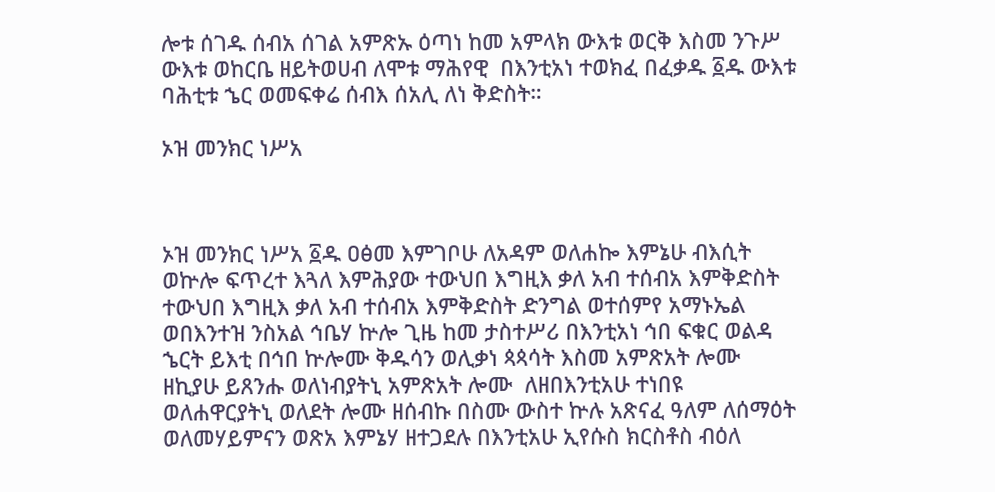ሎቱ ሰገዱ ሰብአ ሰገል አምጽኡ ዕጣነ ከመ አምላክ ውእቱ ወርቅ እስመ ንጉሥ ውእቱ ወከርቤ ዘይትወሀብ ለሞቱ ማሕየዊ  በእንቲአነ ተወክፈ በፈቃዱ ፩ዱ ውእቱ ባሕቲቱ ኄር ወመፍቀሬ ሰብእ ሰአሊ ለነ ቅድስት።

ኦዝ መንክር ነሥአ



ኦዝ መንክር ነሥአ ፩ዱ ዐፅመ እምገቦሁ ለአዳም ወለሐኰ እምኔሁ ብእሲት ወኵሎ ፍጥረተ እጓለ እምሕያው ተውህበ እግዚእ ቃለ አብ ተሰብአ እምቅድስት ተውህበ እግዚእ ቃለ አብ ተሰብአ እምቅድስት ድንግል ወተሰምየ አማኑኤል ወበእንተዝ ንስአል ኅቤሃ ኵሎ ጊዜ ከመ ታስተሥሪ በእንቲአነ ኅበ ፍቁር ወልዳ ኄርት ይእቲ በኅበ ኵሎሙ ቅዱሳን ወሊቃነ ጳጳሳት እስመ አምጽአት ሎሙ ዘኪያሁ ይጸንሑ ወለነብያትኒ አምጽአት ሎሙ  ለዘበእንቲአሁ ተነበዩ ወለሐዋርያትኒ ወለደት ሎሙ ዘሰብኩ በስሙ ውስተ ኵሉ አጽናፈ ዓለም ለሰማዕት ወለመሃይምናን ወጽአ እምኔሃ ዘተጋደሉ በእንቲአሁ ኢየሱስ ክርስቶስ ብዕለ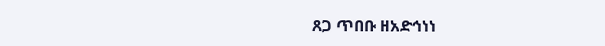ጸጋ ጥበቡ ዘአድኅነነ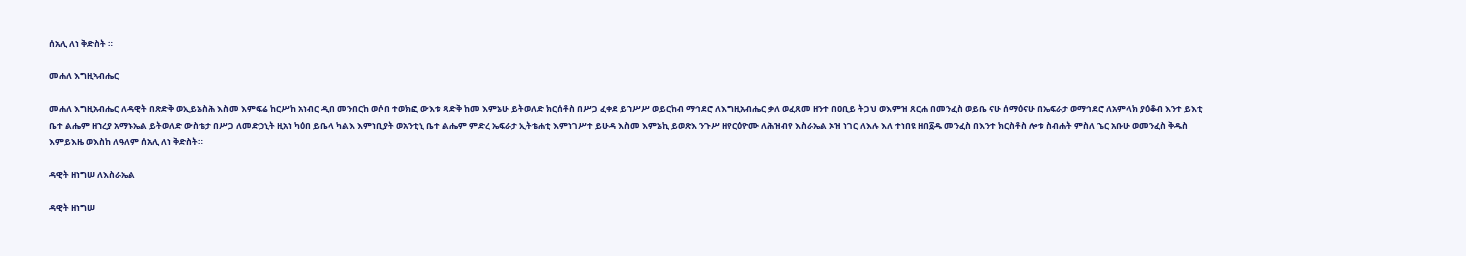ሰአሊ ለነ ቅድስት ።

መሐለ እግዚኣብሔር

መሐለ እግዚአብሔር ለዳዊት በጽድቅ ወኢይኔስሕ እስመ እምፍሬ ከርሥከ አነብር ዲበ መንበርከ ወሶበ ተወክፎ ውእቱ ጻድቅ ከመ እምኔሁ ይትወለድ ክርሰቶስ በሥጋ ፈቀደ ይኀሥሥ ወይርከብ ማኅደሮ ለእግዚአብሔር ቃለ ወፈጸመ ዘንተ በዐቢይ ትጋህ ወእምዝ ጸርሐ በመንፈስ ወይቤ ናሁ ሰማዕናሁ በኤፍራታ ወማኅደሮ ለአምላክ ያዕቆብ እንተ ይእቲ ቤተ ልሔም ዘኀረያ አማኑኤል ይትወለድ ውስቴታ በሥጋ ለመድኃኒት ዚአነ ካዕበ ይቤላ ካልእ እምነቢያት ወአንቲኒ ቤተ ልሔም ምድረ ኤፍራታ ኢትቴሐቲ እምነገሥተ ይሁዳ እስመ እምኔኪ ይወጽእ ንጉሥ ዘየርዕዮሙ ለሕዝብየ እስራኤል ኦዝ ነገር ለእሉ እለ ተነበዩ ዘበ፩ዱ መንፈስ በእንተ ክርስቶስ ሎቱ ስብሐት ምስለ ኄር አቡሁ ወመንፈስ ቅዱስ እምይእዜ ወእስከ ለዓለም ሰአሊ ለነ ቅድስት።

ዳዊት ዘነግሠ ለእስራኤል

ዳዊት ዘነግሠ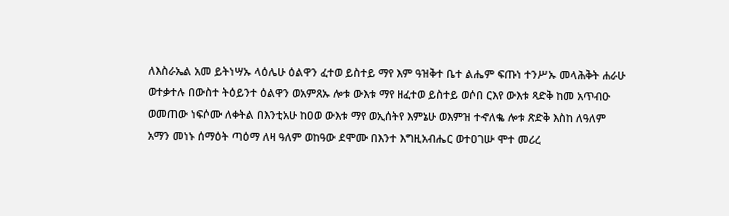ለእስራኤል አመ ይትነሣኡ ላዕሌሁ ዕልዋን ፈተወ ይስተይ ማየ እም ዓዝቅተ ቤተ ልሔም ፍጡነ ተንሥኡ መላሕቅት ሐራሁ ወተቃተሉ በውስተ ትዕይንተ ዕልዋን ወአምጸኡ ሎቱ ውእቱ ማየ ዘፈተወ ይስተይ ወሶበ ርእየ ውእቱ ጻድቅ ከመ አጥብዑ ወመጠው ነፍሶሙ ለቀትል በእንቲአሁ ከዐወ ውእቱ ማየ ወኢሰትየ እምኔሁ ወእምዝ ተኆለቈ ሎቱ ጽድቅ እስከ ለዓለም አማን መነኑ ሰማዕት ጣዕማ ለዛ ዓለም ወከዓው ደሞሙ በእንተ እግዚአብሔር ወተዐገሡ ሞተ መሪረ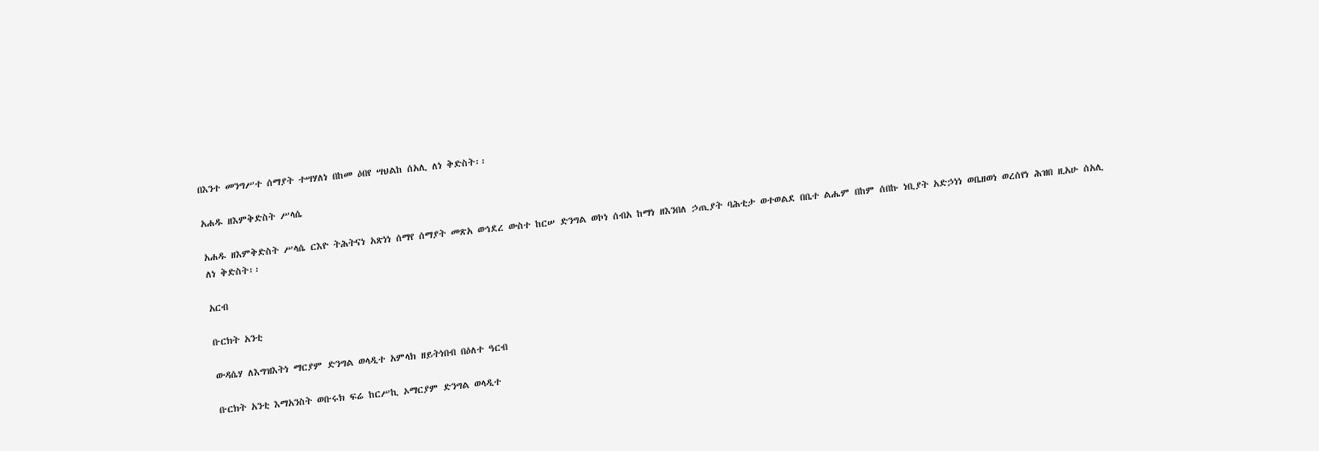በእንተ መንግሥተ ሰማያት ተሣሃለነ በከመ ዕበየ ሣህልከ ሰአሊ ለነ ቅድስት፡፡

አሐዱ ዘእምቅድስት ሥላሴ

አሐዱ ዘእምቅድስት ሥላሴ ርእዮ ትሕትናነ አጽነነ ሰማየ ሰማያት መጽአ ወኅደረ ውስተ ከርሠ ድንግል ወኮነ ሰብአ ከማነ ዘእንበለ ኃጢያት ባሕቲታ ወተወልደ በቤተ ልሔም በከም ሰበኩ ነቢያት አድኃነነ ወቤዘወነ ወረሰየነ ሕዝበ ዚአሁ ሰአሊ ለነ ቅድስት፡፡

አርብ

ቡርክት አንቲ

ውዳሴሃ ለእግዝእትነ ማርያም ድንግል ወላዲተ አምላክ ዘይትነበብ በዕለተ ዓርብ

ቡርክት አንቲ እማአንስት ወቡሩክ ፍሬ ከርሥኪ ኦማርያም ድንግል ወላዲተ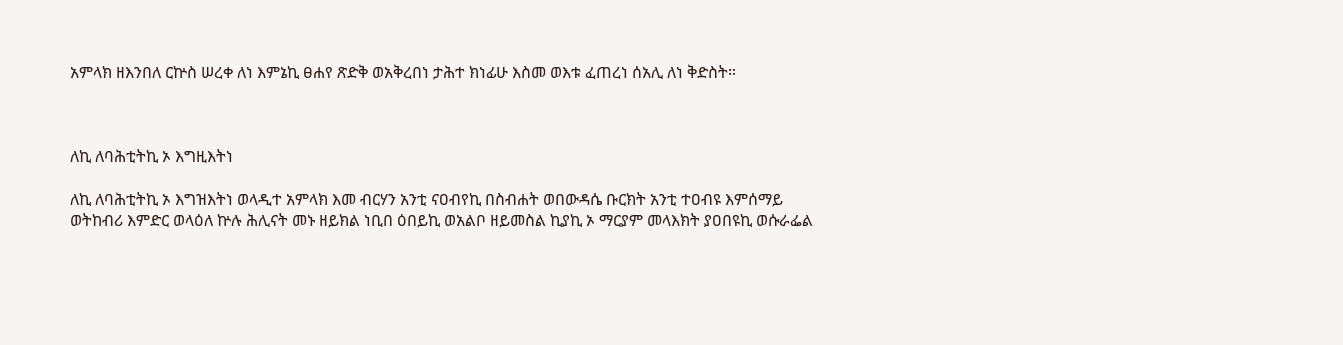አምላክ ዘእንበለ ርኵስ ሠረቀ ለነ እምኔኪ ፀሐየ ጽድቅ ወአቅረበነ ታሕተ ክነፊሁ እስመ ወእቱ ፈጠረነ ሰአሊ ለነ ቅድስት።



ለኪ ለባሕቲትኪ ኦ እግዚእትነ

ለኪ ለባሕቲትኪ ኦ እግዝእትነ ወላዲተ አምላክ እመ ብርሃን አንቲ ናዐብየኪ በስብሐት ወበውዳሴ ቡርክት አንቲ ተዐብዩ እምሰማይ ወትከብሪ እምድር ወላዕለ ኵሉ ሕሊናት መኑ ዘይክል ነቢበ ዕበይኪ ወአልቦ ዘይመስል ኪያኪ ኦ ማርያም መላእክት ያዐበዩኪ ወሱራፌል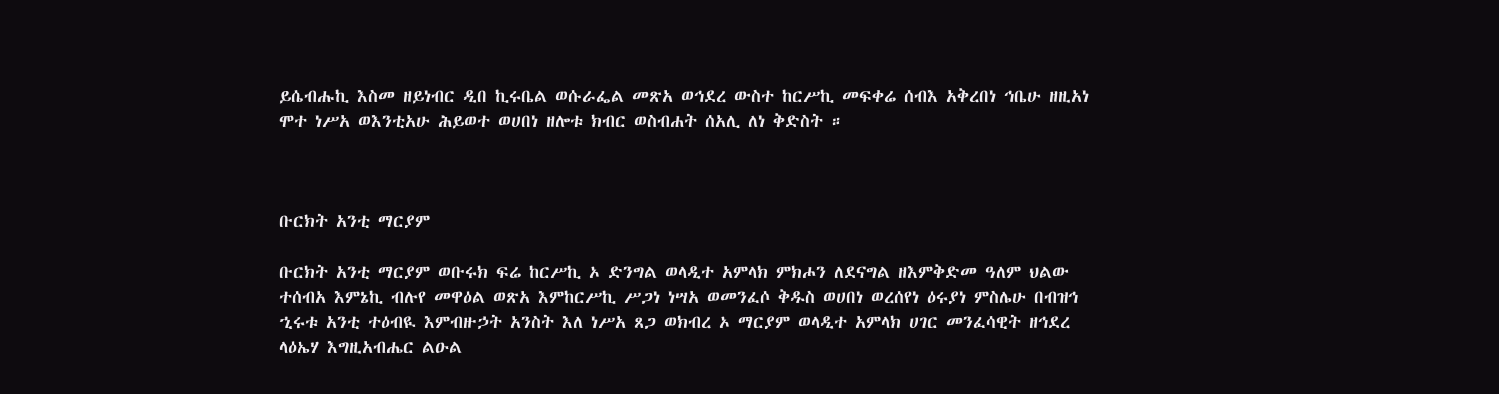ይሴብሑኪ እስመ ዘይነብር ዲበ ኪሩቤል ወሱራፌል መጽአ ወኅደረ ውስተ ከርሥኪ መፍቀሬ ሰብእ አቅረበነ ኅቤሁ ዘዚአነ ሞተ ነሥአ ወእንቲአሁ ሕይወተ ወሀበነ ዘሎቱ ክብር ወስብሐት ሰአሊ ለነ ቅድስት ።



ቡርክት አንቲ ማርያም

ቡርክት አንቲ ማርያም ወቡሩክ ፍሬ ከርሥኪ ኦ ድንግል ወላዲተ አምላክ ምክሖን ለደናግል ዘእምቅድመ ዓለም ህልው ተሰብአ እምኔኪ ብሉየ መዋዕል ወጽአ እምከርሥኪ ሥጋነ ነሣአ ወመንፈሶ ቅዱስ ወሀበነ ወረሰየነ ዕሩያነ ምስሌሁ በብዝኅ ኂሩቱ አንቲ ተዕብዪ እምብዙኃት አንስት እለ ነሥአ ጸጋ ወክብረ ኦ ማርያም ወላዲተ አምላክ ሀገር መንፈሳዊት ዘኅደረ ላዕኤሃ እግዚአብሔር ልዑል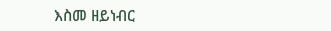እስመ ዘይነብር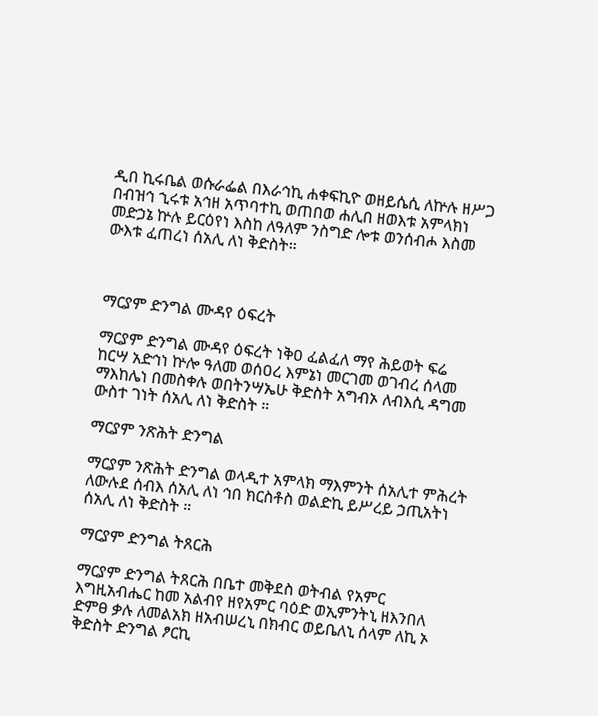ዲበ ኪሩቤል ወሱራፌል በእራኅኪ ሐቀፍኪዮ ወዘይሴሲ ለኵሉ ዘሥጋ በብዝኅ ኂሩቱ አኅዘ አጥባተኪ ወጠበወ ሐሊበ ዘወእቱ አምላክነ መድኃኔ ኵሉ ይርዕየነ እስከ ለዓለም ንስግድ ሎቱ ወንሰብሖ እስመ ውእቱ ፈጠረነ ሰአሊ ለነ ቅድስት።



ማርያም ድንግል ሙዳየ ዕፍረት

ማርያም ድንግል ሙዳየ ዕፍረት ነቅዐ ፈልፈለ ማየ ሕይወት ፍሬ ከርሣ አድኅነ ኵሎ ዓለመ ወሰዐረ እምኔነ መርገመ ወገብረ ሰላመ ማእከሌነ በመስቀሉ ወበትንሣኤሁ ቅድስት አግብኦ ለብእሲ ዳግመ ውስተ ገነት ሰአሊ ለነ ቅድስት ።

ማርያም ንጽሕት ድንግል

ማርያም ንጽሕት ድንግል ወላዲተ አምላክ ማእምንት ሰአሊተ ምሕረት ለውሉደ ሰብእ ሰአሊ ለነ ኅበ ክርስቶስ ወልድኪ ይሥረይ ኃጢአትነ ሰአሊ ለነ ቅድስት ።

ማርያም ድንግል ትጸርሕ

ማርያም ድንግል ትጸርሕ በቤተ መቅደስ ወትብል የአምር እግዚአብሔር ከመ አልብየ ዘየአምር ባዕድ ወኢምንትኒ ዘእንበለ ድምፀ ቃሉ ለመልአክ ዘአብሠረኒ በክብር ወይቤለኒ ሰላም ለኪ ኦ ቅድስት ድንግል ፆርኪ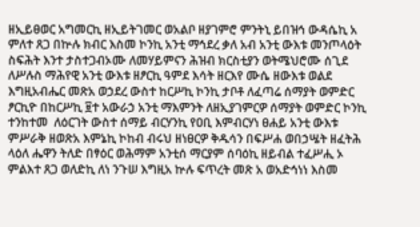ዘኢይፀወር አግመርኪ ዘኢይትገመር ወአልቦ ዘያገምሮ ምንትኒ ይበዝኅ ውዳሴኪ አ ምለተ ጸጋ በኵሉ ክብር እስመ ኮንኪ አንቲ ማኅደረ ቃለ አብ አንቲ ውእቱ መንጦላዕት ስፍሕት እንተ ታስተጋብኦሙ ለመሃይምናን ሕዝብ ክርስቲያን ወትሜህሮሙ ሰጊደ ለሥሉስ ማሕየዊ አንቲ ውእቱ ዘፆርኪ ዓምደ እሳት ዘርእየ ሙሴ ዘውእቱ ወልደ እግዚአብሔር መጽአ ወኃደረ ውስተ ከርሥኪ ኮንኪ ታቦቶ ለፈጣሬ ሰማያት ወምድር ፆርኪዮ በከርሥኪ ፱ተ አውራኃ አንቲ ማእምንት ለዘኢያገምርዎ ሰማያት ወምድር ኮንኪ ተንከተመ  ለዕርገት ውስተ ሰማይ ብርሃንኪ የዐቢ እምብርሃነ ፀሐይ አንቲ ውእቱ ምሥራቅ ዘወጽአ እምኔኪ ኮከብ ብሩህ ዘነፀርዎ ቅዱሳን በፍሥሐ ወበኃሤት ዘፈትሕ ላዕለ ሔዋን ትለድ በፃዕር ወሕማም አንቲሰ ማርያም ሰባዕኪ ዘይብል ተፈሥሒ ኦ ምልእተ ጸጋ ወለድኪ ለነ ንጉሠ እግዚአ ኵሉ ፍጥረት መጽ አ ወአድኅነነ እስመ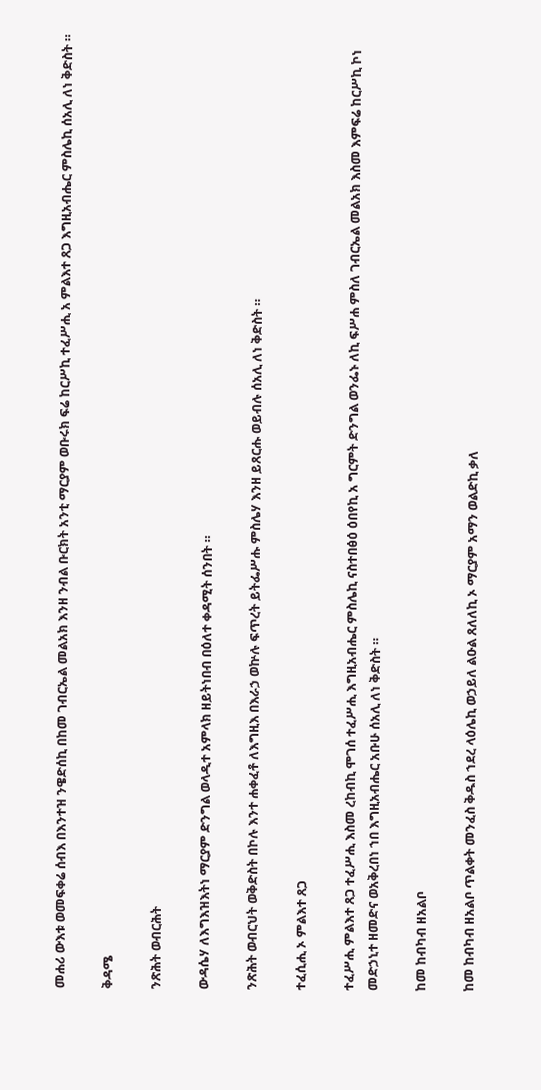መሐሪ ውእቱ ወመፍቀሬ ሰብእ በእንተዝ ንዌድሰኪ በከመ ገብርኤል መልአክ እንዘ ንብል ቡርክት አንቲ ማርያም ወቡሩክ ፍሬ ከርሥኪ ተፈሥሒ አ ምልእተ ጸጋ እግዚአብሔር ምስሌኪ ሰአሊ ለነ ቅድስት ።

ቅዳሜ

ንጽሕት ወብርሕት

ውዳሴሃ ለእግእዝእትነ ማርያም ድንግል ወላዲተ አምላክ ዘይትነበብ በዕለተ ቀዳሚት ሰንበት ።

ንጽሕት ወብርህት ወቅድስት በኮሉ እንተ ሐቀፈቶ ለእግዚእ በእራኃ ወኵሉ ፍጥረት ይትፌሥሑ ምስሌሃ እንዘ ይጸርሑ ወይብሉ ሰአሊ ለነ ቅድስት ።

ተፈሲሒ ኦ ምልእተ ጸጋ

ተፈሥሒ ምልእተ ጸጋ ተፈሥሒ እስመ ረከብኪ ሞገሰ ተፈሥሒ እግዚአብሔር ምስሌኪ ናስተበፅዕ ዕበየኪ አ ግርምት ድንግል ወንፌኑ ለኪ ፍሥሐ ምስለ ገብርኤል መልአክ እስመ እምፍሬ ከርሥኪ ኮነ መድኃኒተ ዘመድና ወአቅረበነ ኀበ እግዚአብሔር አቡሁ ሰአሊ ለነ ቅድስት ።

ከመ ከብካብ ዘአልቦ

ከመ ከብካብ ዘአልቦ ጥልቀት መንፈስ ቅዱስ ኀደረ ላዕሌኪ ወኃይለ ልዑል ጸለለኪ ኦ ማርያም አማን ወልድኪ ቃለ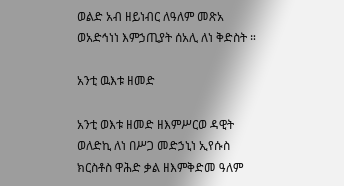ወልድ አብ ዘይነብር ለዓለም መጽአ ወአድኅነነ እምኃጢያት ሰአሊ ለነ ቅድስት ።

አንቲ ዉእቱ ዘመድ

አንቲ ወእቱ ዘመድ ዘእምሥርወ ዳዊት ወለድኪ ለነ በሥጋ መድኃኒነ ኢየሱስ ክርስቶስ ዋሕድ ቃል ዘእምቅድመ ዓለም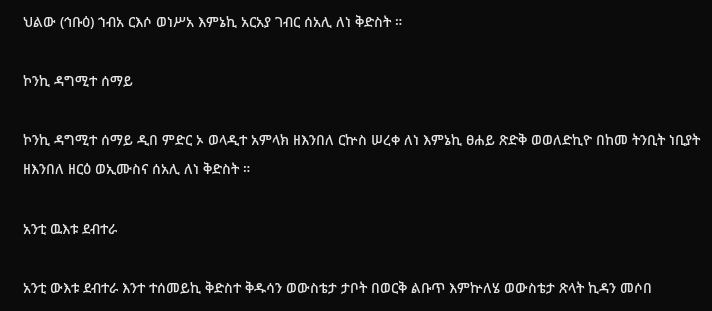ህልው (ኅቡዕ) ኀብአ ርእሶ ወነሥአ እምኔኪ አርአያ ገብር ሰአሊ ለነ ቅድስት ።

ኮንኪ ዳግሚተ ሰማይ

ኮንኪ ዳግሚተ ሰማይ ዲበ ምድር ኦ ወላዲተ አምላክ ዘእንበለ ርኵስ ሠረቀ ለነ እምኔኪ ፀሐይ ጽድቅ ወወለድኪዮ በከመ ትንቢት ነቢያት ዘእንበለ ዘርዕ ወኢሙስና ሰአሊ ለነ ቅድስት ።

አንቲ ዉእቱ ደብተራ

አንቲ ውእቱ ደብተራ እንተ ተሰመይኪ ቅድስተ ቅዱሳን ወውስቴታ ታቦት በወርቅ ልቡጥ እምኵለሄ ወውስቴታ ጽላት ኪዳን መሶበ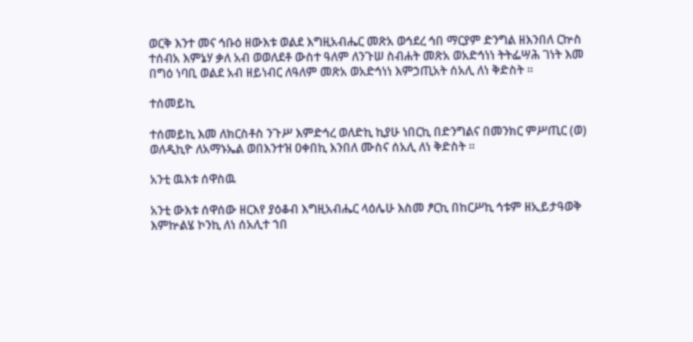ወርቅ እንተ መና ኅቡዕ ዘውእቱ ወልደ እግዚአብሔር መጽአ ወኅደረ ኅበ ማርያም ድንግል ዘእንበለ ርኵስ ተሰብአ እምኔሃ ቃለ አብ ወወለደቶ ውስተ ዓለም ለንጉሠ ስብሐት መጽአ ወአድኅነነ ትትፌሣሕ ገነት እመ በግዕ ነባቢ ወልደ አብ ዘይነብር ለዓለም መጽአ ወአድኅነነ እምኃጢአት ሰአሊ ለነ ቅድስት ።

ተሰመይኪ

ተሰመይኪ እመ ለክርስቶስ ንጉሥ እምድኅረ ወለድኪ ኪያሁ ነበርኪ በድንግልና በመንክር ምሥጢር (ወ) ወለዲኪዮ ለአማኑኤል ወበእንተዝ ዐቀበኪ እንበለ ሙስና ሰአሊ ለነ ቅድስት ።

አንቲ ዉእቱ ሰዋስዉ

አንቲ ውእቱ ሰዋሰው ዘርእየ ያዕቆብ እግዚአብሔር ላዕሌሁ እስመ ፆርኪ በከርሥኪ ኅቱም ዘኢይታዓወቅ እምኵልሄ ኮንኪ ለነ ሰአሊተ ኀበ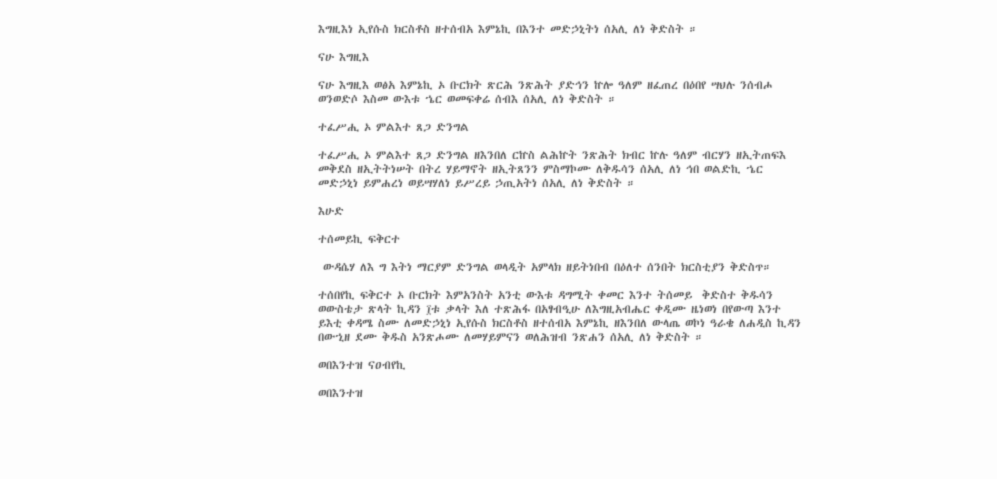እግዚእነ ኢየሱስ ክርስቶስ ዘተሰብአ እምኔኪ በእንተ መድኃኒትነ ሰአሊ ለነ ቅድስት ።

ናሁ እግዚእ

ናሁ እግዚእ ወፅአ እምኔኪ ኦ ቡርክት ጽርሕ ንጽሕት ያድኅን ኵሎ ዓለም ዘፈጠረ በዕበየ ሣህሉ ንሰብሖ ወንወድሶ እስመ ውእቱ ኄር ወመፍቀሬ ሰብእ ሰአሊ ለነ ቅድስት ።

ተፈሥሒ ኦ ምልእተ ጸጋ ድንግል

ተፈሥሒ ኦ ምልእተ ጸጋ ድንግል ዘእንበለ ርኵስ ልሕኵት ንጽሕት ክብር ኵሉ ዓለም ብርሃን ዘኢትጠፍእ መቅደስ ዘኢትትነሠት በትረ ሃይማኖት ዘኢትጸንን ምስማኮሙ ለቅዱሳን ሰአሊ ለነ ኅበ ወልድኪ ኄር መድኃኒነ ይምሐረነ ወይሣሃለነ ይሥረይ ኃጢአትነ ሰአሊ ለነ ቅድስት ።

እሁድ

ተሰመይኪ ፍቅርተ

 ውዳሴሃ ለእ ግ እትነ ማርያም ድንግል ወላዲት አምላክ ዘይትነበብ በዕለተ ሰንበት ክርስቲያን ቅድስጥ።

ተሰበየኪ ፍቅርተ ኦ ቡርክት እምአንስት አንቲ ውእቱ ዳግሚት ቀመር እንተ ትሰመይ  ቅድስተ ቅዱሳን ወውስቴታ ጽላት ኪዳን ፲ቱ ቃላት እለ ተጽሕፋ በአፃብዒሁ ለእግዚአብሔር ቀዲሙ ዜነወነ በየውጣ እንተ ይእቲ ቀዳሜ ስሙ ለመድኃኒነ ኢየሱስ ክርስቶስ ዘተሰብአ እምኔኪ ዘእንበለ ውላጤ ወኮነ ዓራቄ ለሐዲስ ኪዳን በውኂዘ ደሙ ቅዱስ አንጽሖሙ ለመሃይምናን ወለሕዝብ ንጽሐን ሰአሊ ለነ ቅድስት ።

ወበእንተዝ ናዐብየኪ

ወበእንተዝ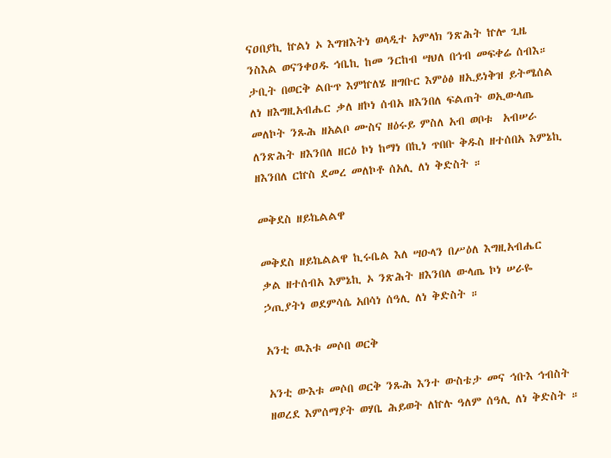ናዐበያኪ ኵልነ ኦ እግዝእትነ ወላዲተ አምላክ ንጽሕት ኵሎ ጊዜ ንስእል ወናንቀዐዱ ኅቤኪ ከመ ንርከብ ሣህለ በኅብ መፍቀሬ ሰብእ። ታቢት በወርቅ ልቡጥ እምኵለሄ ዘግቡር እምዕፅ ዘኢይነቅዝ ይትሜሰል ለነ ዘእግዚአብሔር ቃለ ዘኮነ ሰብአ ዘእንበለ ፍልጠት ወኢውላጤ መለኮት ንጹሕ ዘአልቦ ሙስና ዘዕሩይ ምስለ አብ ወቦቱ  አብሠራ ለንጽሕት ዘእንበለ ዘርዕ ኮነ ከማነ በኪነ ጥበቡ ቅዱስ ዘተሰበአ እምኔኪ ዘእንበለ ርኵስ ደመረ መለኮቶ ሰአሊ ለነ ቅድስት ።

መቅደስ ዘይኬልልዋ

መቅደስ ዘይኬልልዋ ኪሩቤል እለ ሣዑላን በሥዕለ እግዚአብሔር  ቃል ዘተሰብአ እምኔኪ ኦ ንጽሕት ዘእንበለ ውላጤ ኮነ ሠራዬ ኃጢያትነ ወደምሳሴ አበሳነ ሰዓሊ ለነ ቅድስት ።

አንቲ ዉእቱ መሶበ ወርቅ

አንቲ ውእቱ መሶበ ወርቅ ንጹሕ እንተ ውስቴታ መና ኅቡእ ኅብስት ዘወረደ እምሰማያት ወሃቤ ሕይወት ለኵሉ ዓለም ሰዓሊ ለነ ቅድስት ።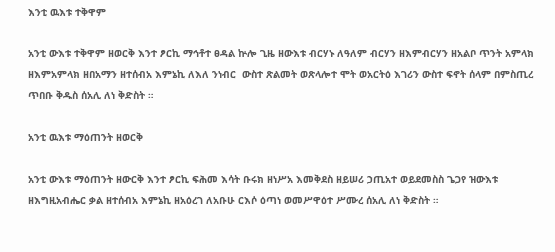እንቲ ዉእቱ ተቅዋም

አንቲ ውእቱ ተቅዋም ዘወርቅ እንተ ፆርኪ ማኅቶተ ፀዳል ኵሎ ጊዜ ዘውእቱ ብርሃኑ ለዓለም ብርሃን ዘእምብርሃን ዘአልቦ ጥንት አምላክ ዘእምአምላክ ዘበአማን ዘተሰብአ እምኔኪ ለእለ ንነብር  ውስተ ጽልመት ወጽላሎተ ሞት ወአርትዕ እገሪን ውስተ ፍኖት ሰላም በምስጢረ ጥበቡ ቅዱስ ሰአሊ ለነ ቅድስት ።

አንቲ ዉእቱ ማዕጠንት ዘወርቅ

አንቲ ውእቱ ማዕጠንት ዘውርቅ እንተ ፆርኪ ፍሕመ እሳት ቡሩክ ዘነሥአ እመቅደስ ዘይሠሪ ኃጢአተ ወይደመስስ ጌጋየ ዝውእቱ  ዘእግዚአብሔር ቃል ዘተሰብአ እምኔኪ ዘአዕረገ ለአቡሁ ርእሶ ዕጣነ ወመሥዋዕተ ሥሙረ ሰአሊ ለነ ቅድስት ።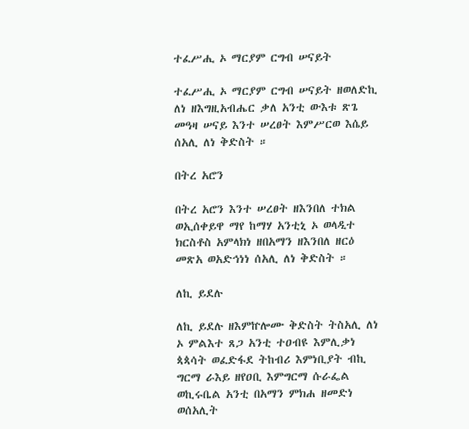ተፈሥሒ ኦ ማርያም ርግብ ሠናይት

ተፈሥሒ ኦ ማርያም ርግብ ሠናይት ዘወለድኪ ለነ ዘእግዚአብሔር ቃለ አንቲ ውእቱ ጽጌ መዓዛ ሠናይ እንተ ሠረፀት እምሥርወ እሴይ ሰአሊ ለነ ቅድስት ።

በትረ አሮን

በትረ አሮን እንተ ሠረፀት ዘእንበለ ተክል ወኢሰቀይዋ ማየ ከማሃ አንቲኒ ኦ ወላዲተ ክርስቶስ አምላክነ ዘበአማን ዘእንበለ ዘርዕ መጽአ ወአድኅነነ ሰአሊ ለነ ቅድስት ።

ለኪ ይደሉ

ለኪ ይደሉ ዘእምኵሎሙ ቅድስት ትስአሊ ለነ ኦ ምልእተ ጸጋ አንቲ ተዐብዩ እምሊቃነ ጳጳሳት ወፈድፋደ ትከብሪ እምነቢያት ብኪ ግርማ ራእይ ዘየዐቢ እምግርማ ሱራፌል ወኪሩቤል አንቲ በአማን ምክሐ ዘመድነ ወሰአሊት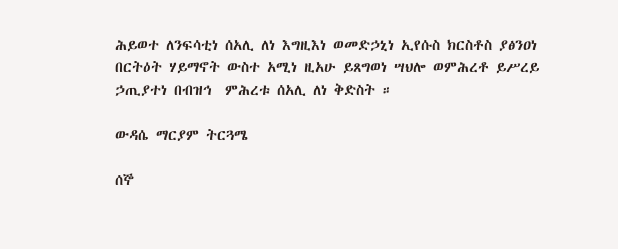ሕይወተ ለንፍሳቲነ ሰአሊ ለነ እግዚእነ ወመድኃኒነ ኢየሱስ ክርስቶስ ያፅንዐነ በርትዕት ሃይማኖት ውስተ አሚነ ዚአሁ ይጸግወነ ሣህሎ ወምሕረቶ ይሥረይ ኃጢያተነ በብዝኅ  ምሕረቱ ሰአሊ ለነ ቅድስት ።

ውዳሴ ማርያም ትርጓሜ

ሰኞ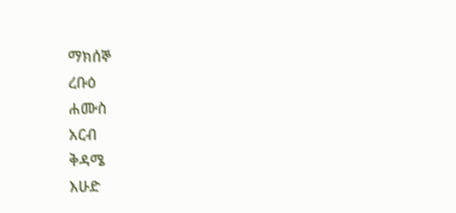ማክሰኞ
ረቡዕ
ሐሙስ
አርብ
ቅዳሜ
እሁድ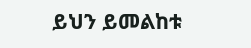ይህን ይመልከቱ